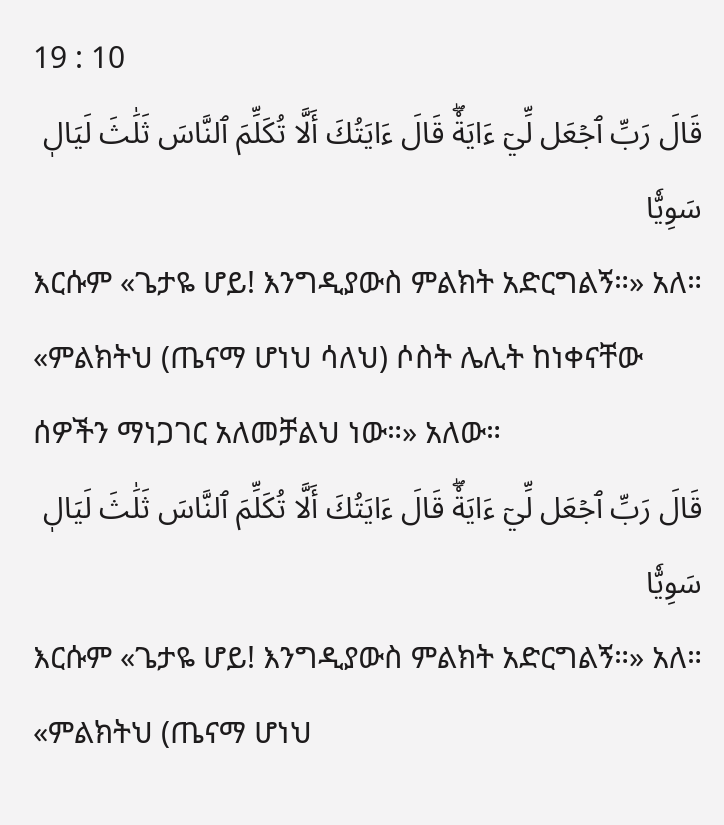19 : 10
قَالَ رَبِّ ٱجۡعَل لِّيٓ ءَايَةٗۖ قَالَ ءَايَتُكَ أَلَّا تُكَلِّمَ ٱلنَّاسَ ثَلَٰثَ لَيَالٖ سَوِيّٗا
እርሱም «ጌታዬ ሆይ! እንግዲያውስ ምልክት አድርግልኝ።» አለ። «ምልክትህ (ጤናማ ሆነህ ሳለህ) ሶስት ሌሊት ከነቀናቸው ሰዎችን ማነጋገር አለመቻልህ ነው።» አለው።
قَالَ رَبِّ ٱجۡعَل لِّيٓ ءَايَةٗۖ قَالَ ءَايَتُكَ أَلَّا تُكَلِّمَ ٱلنَّاسَ ثَلَٰثَ لَيَالٖ سَوِيّٗا
እርሱም «ጌታዬ ሆይ! እንግዲያውስ ምልክት አድርግልኝ።» አለ። «ምልክትህ (ጤናማ ሆነህ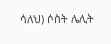ሳለህ) ሶስት ሌሊት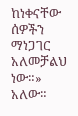ከነቀናቸው ሰዎችን ማነጋገር አለመቻልህ ነው።» አለው።